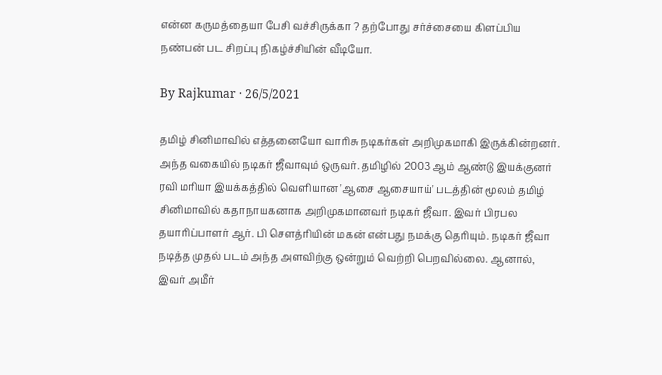என்ன கருமத்தையா பேசி வச்சிருக்கா ? தற்போது சர்ச்சையை கிளப்பிய நண்பன் பட சிறப்பு நிகழ்ச்சியின் வீடியோ.

By Rajkumar · 26/5/2021

தமிழ் சினிமாவில் எத்தனையோ வாரிசு நடிகர்கள் அறிமுகமாகி இருக்கின்றனர். அந்த வகையில் நடிகர் ஜீவாவும் ஒருவர். தமிழில் 2003 ஆம் ஆண்டு இயக்குனர் ரவி மரியா இயக்கத்தில் வெளியான 'ஆசை ஆசையாய்' படத்தின் மூலம் தமிழ் சினிமாவில் கதாநாயகனாக அறிமுகமானவர் நடிகர் ஜீவா. இவர் பிரபல தயாரிப்பாளர் ஆர். பி சௌத்ரியின் மகன் என்பது நமக்கு தெரியும். நடிகர் ஜீவா நடித்த முதல் படம் அந்த அளவிற்கு ஒன்றும் வெற்றி பெறவில்லை. ஆனால், இவர் அமீர்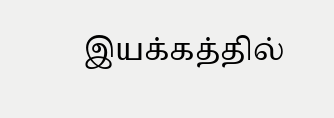இயக்கத்தில்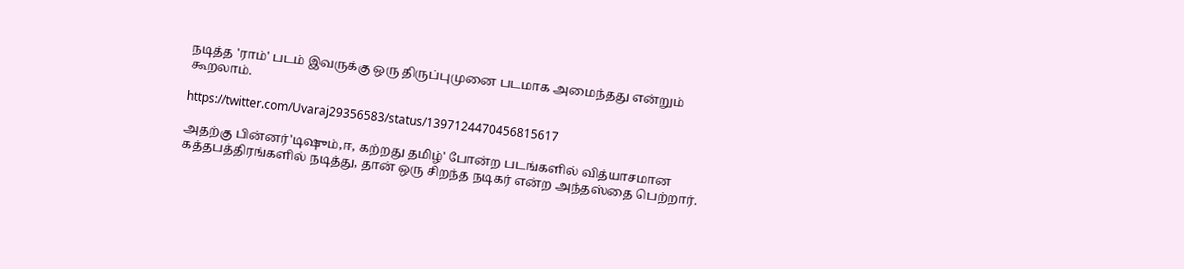நடித்த 'ராம்' படம் இவருக்கு ஒரு திருப்புமுனை படமாக அமைந்தது என்றும் கூறலாம்.

https://twitter.com/Uvaraj29356583/status/1397124470456815617

அதற்கு பின்னர்'டிஷும்,ஈ, கற்றது தமிழ்' போன்ற படங்களில் வித்யாசமான கத்தபத்திரங்களில் நடித்து, தான் ஒரு சிறந்த நடிகர் என்ற அந்தஸ்தை பெற்றார்.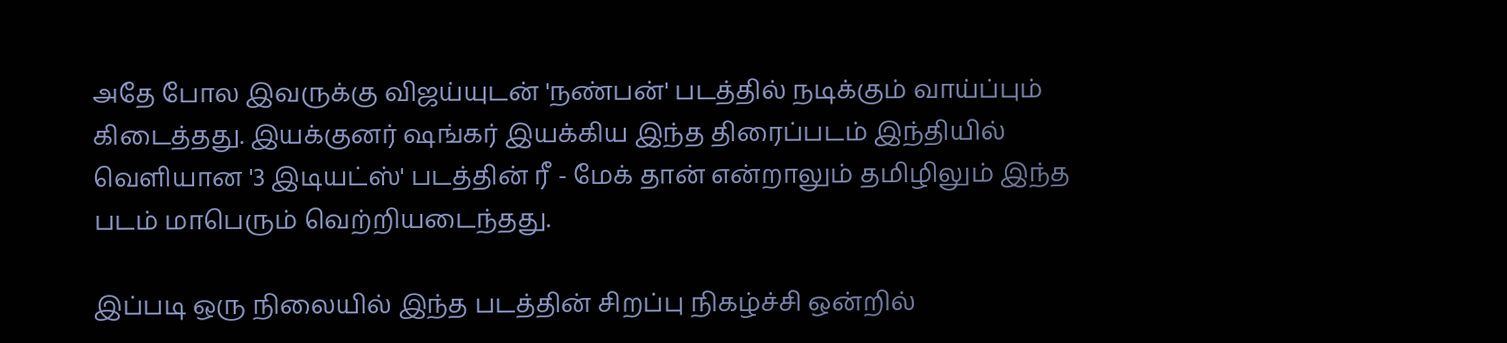அதே போல இவருக்கு விஜய்யுடன் 'நண்பன்' படத்தில் நடிக்கும் வாய்ப்பும் கிடைத்தது. இயக்குனர் ஷங்கர் இயக்கிய இந்த திரைப்படம் இந்தியில் வெளியான '3 இடியட்ஸ்' படத்தின் ரீ - மேக் தான் என்றாலும் தமிழிலும் இந்த படம் மாபெரும் வெற்றியடைந்தது.

இப்படி ஒரு நிலையில் இந்த படத்தின் சிறப்பு நிகழ்ச்சி ஒன்றில்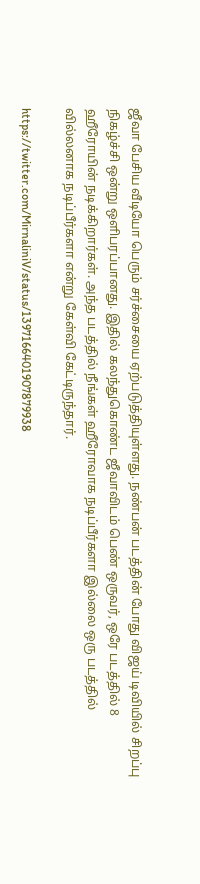ஜீவா பேசிய வீடியோ பெரும் சர்ச்சையை ஏற்படுத்தியுள்ளது. நண்பன் படத்தின் போது விஜய் டிவியில் சிறப்பு நிகழ்ச்சி ஒன்று ஒளிபரப்பானது. இதில் கலந்துகொண்ட ஜீவாவிடம் பெண் ஒருவர், ஒரே படத்தில் 8 ஹீரோயின் நடிக்கிறார்கள். அந்த படத்தில் நீங்கள் ஹீரோவாக நடிப்பீர்களா இல்லை ஒரு படத்தில் வில்லனாக நடிப்பீர்களா என்று கேள்வி கேட்டிருந்தார்.

https://twitter.com/MirnaliniV/status/1397166401907879938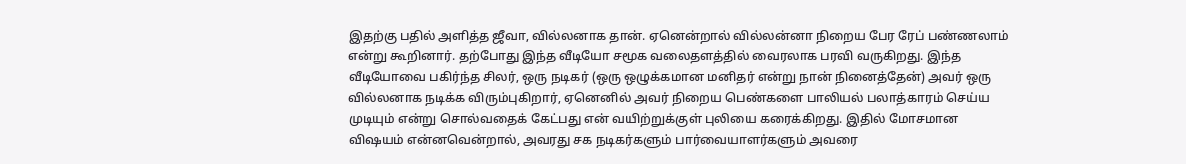இதற்கு பதில் அளித்த ஜீவா, வில்லனாக தான். ஏனென்றால் வில்லன்னா நிறைய பேர ரேப் பண்ணலாம் என்று கூறினார். தற்போது இந்த வீடியோ சமூக வலைதளத்தில் வைரலாக பரவி வருகிறது. இந்த வீடியோவை பகிர்ந்த சிலர், ஒரு நடிகர் (ஒரு ஒழுக்கமான மனிதர் என்று நான் நினைத்தேன்) அவர் ஒரு வில்லனாக நடிக்க விரும்புகிறார், ஏனெனில் அவர் நிறைய பெண்களை பாலியல் பலாத்காரம் செய்ய முடியும் என்று சொல்வதைக் கேட்பது என் வயிற்றுக்குள் புலியை கரைக்கிறது. இதில் மோசமான விஷயம் என்னவென்றால், அவரது சக நடிகர்களும் பார்வையாளர்களும் அவரை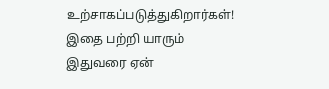உற்சாகப்படுத்துகிறார்கள்! இதை பற்றி யாரும் இதுவரை ஏன்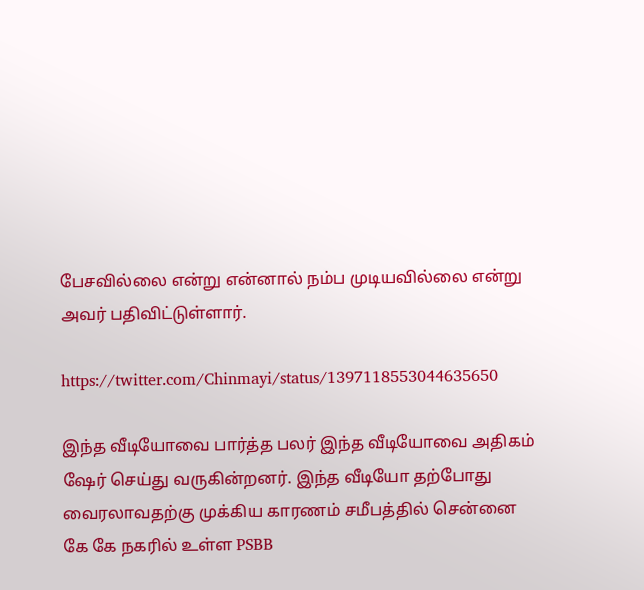பேசவில்லை என்று என்னால் நம்ப முடியவில்லை என்று அவர் பதிவிட்டுள்ளார்.

https://twitter.com/Chinmayi/status/1397118553044635650

இந்த வீடியோவை பார்த்த பலர் இந்த வீடியோவை அதிகம் ஷேர் செய்து வருகின்றனர். இந்த வீடியோ தற்போது வைரலாவதற்கு முக்கிய காரணம் சமீபத்தில் சென்னை கே கே நகரில் உள்ள PSBB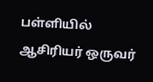பள்ளியில் ஆசிரியர் ஒருவர்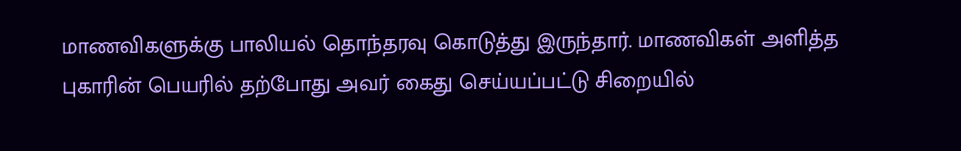மாணவிகளுக்கு பாலியல் தொந்தரவு கொடுத்து இருந்தார். மாணவிகள் அளித்த புகாரின் பெயரில் தற்போது அவர் கைது செய்யப்பட்டு சிறையில்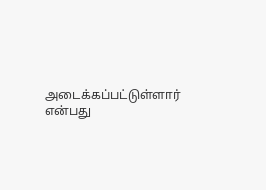அடைக்கப்பட்டுள்ளார் என்பது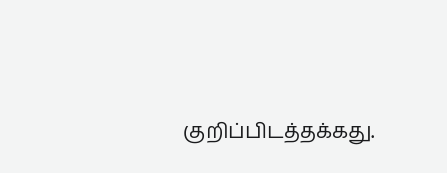குறிப்பிடத்தக்கது.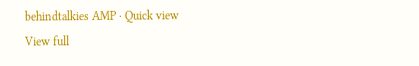behindtalkies AMP · Quick view
View full